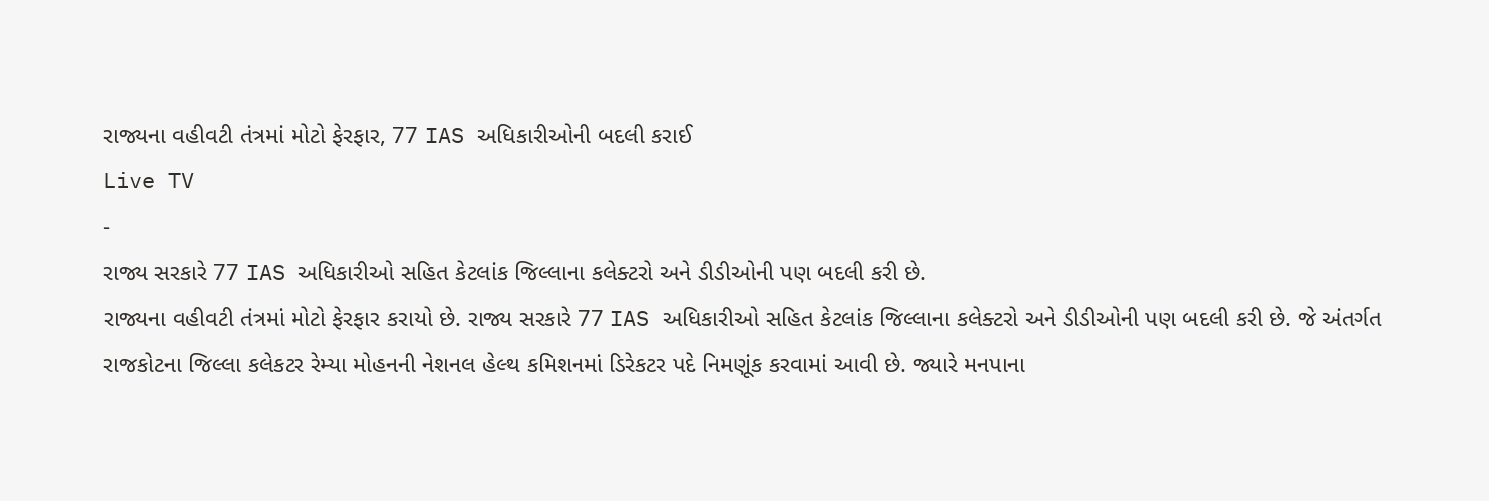રાજ્યના વહીવટી તંત્રમાં મોટો ફેરફાર, 77 IAS અધિકારીઓની બદલી કરાઈ
Live TV
-
રાજ્ય સરકારે 77 IAS અધિકારીઓ સહિત કેટલાંક જિલ્લાના કલેક્ટરો અને ડીડીઓની પણ બદલી કરી છે.
રાજ્યના વહીવટી તંત્રમાં મોટો ફેરફાર કરાયો છે. રાજ્ય સરકારે 77 IAS અધિકારીઓ સહિત કેટલાંક જિલ્લાના કલેક્ટરો અને ડીડીઓની પણ બદલી કરી છે. જે અંતર્ગત રાજકોટના જિલ્લા કલેકટર રેમ્યા મોહનની નેશનલ હેલ્થ કમિશનમાં ડિરેકટર પદે નિમણૂંક કરવામાં આવી છે. જ્યારે મનપાના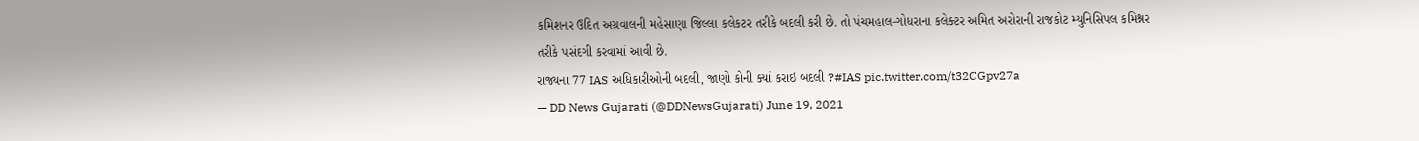કમિશનર ઉદિત અગ્રવાલની મહેસાણા જિલ્લા કલેકટર તરીકે બદલી કરી છે. તો પંચમહાલ-ગોધરાના કલેક્ટર અમિત અરોરાની રાજકોટ મ્યુનિસિપલ કમિશ્નર તરીકે પસંદગી કરવામાં આવી છે.
રાજ્યના 77 IAS અધિકારીઓની બદલી, જાણો કોની ક્યાં કરાઇ બદલી ?#IAS pic.twitter.com/t32CGpv27a
— DD News Gujarati (@DDNewsGujarati) June 19, 2021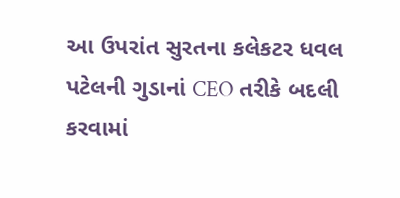આ ઉપરાંત સુરતના કલેકટર ધવલ પટેલની ગુડાનાં CEO તરીકે બદલી કરવામાં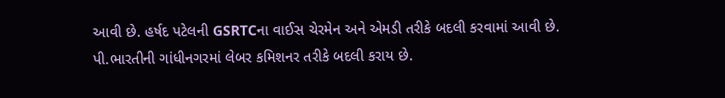આવી છે. હર્ષદ પટેલની GSRTCના વાઈસ ચેરમેન અને એમડી તરીકે બદલી કરવામાં આવી છે. પી.ભારતીની ગાંધીનગરમાં લેબર કમિશનર તરીકે બદલી કરાય છે.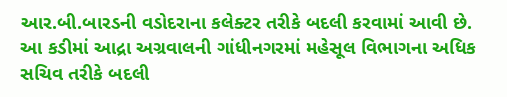આર.બી.બારડની વડોદરાના કલેક્ટર તરીકે બદલી કરવામાં આવી છે. આ કડીમાં આદ્રા અગ્રવાલની ગાંધીનગરમાં મહેસૂલ વિભાગના અધિક સચિવ તરીકે બદલી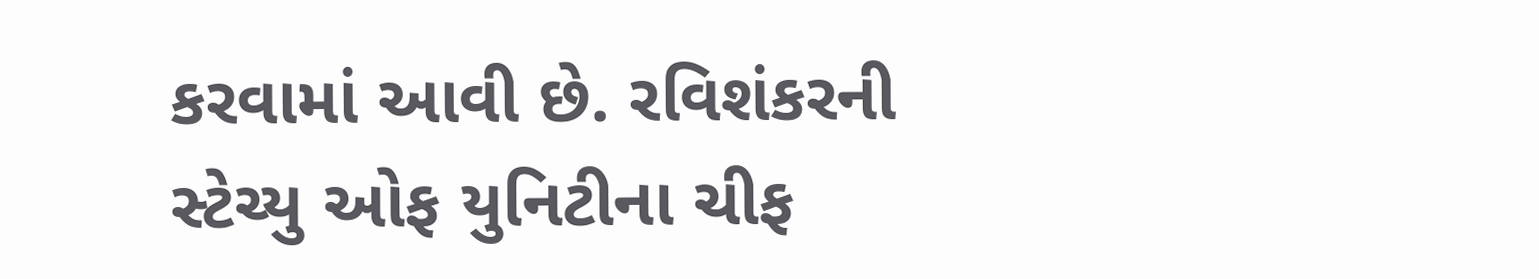કરવામાં આવી છે. રવિશંકરની સ્ટેચ્યુ ઓફ યુનિટીના ચીફ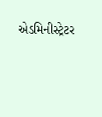એડમિનીસ્ટ્રેટર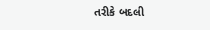તરીકે બદલી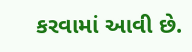કરવામાં આવી છે.